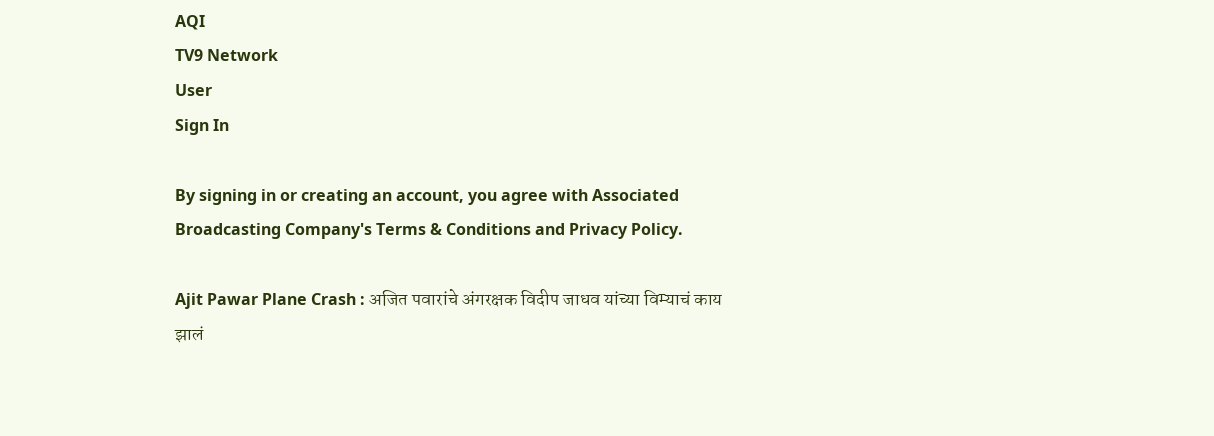AQI
TV9 Network
User
Sign In

By signing in or creating an account, you agree with Associated Broadcasting Company's Terms & Conditions and Privacy Policy.

Ajit Pawar Plane Crash : अजित पवारांचे अंगरक्षक विदीप जाधव यांच्या विम्याचं काय झालं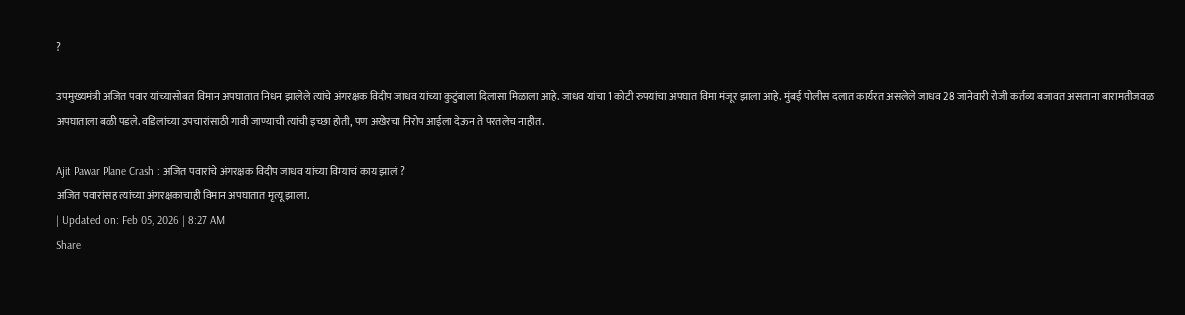?

उपमुख्यमंत्री अजित पवार यांच्यासोबत विमान अपघातात निधन झालेले त्यांचे अंगरक्षक विदीप जाधव यांच्या कुटुंबाला दिलासा मिळाला आहे. जाधव यांचा 1 कोटी रुपयांचा अपघात विमा मंजूर झाला आहे. मुंबई पोलीस दलात कार्यरत असलेले जाधव 28 जानेवारी रोजी कर्तव्य बजावत असताना बारामतीजवळ अपघाताला बळी पडले. वडिलांच्या उपचारांसाठी गावी जाण्याची त्यांची इच्छा होती, पण अखेरचा निरोप आईला देऊन ते परतलेच नाहीत.

Ajit Pawar Plane Crash : अजित पवारांचे अंगरक्षक विदीप जाधव यांच्या विम्याचं काय झालं ?
अजित पवारांसह त्यांच्या अंगरक्षकाचाही विमान अपघातात मृत्यू झाला.
| Updated on: Feb 05, 2026 | 8:27 AM
Share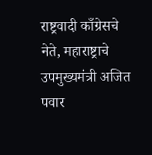राष्ट्रवादी काँग्रेसचे नेते, महाराष्ट्राचे उपमुख्यमंत्री अजित पवार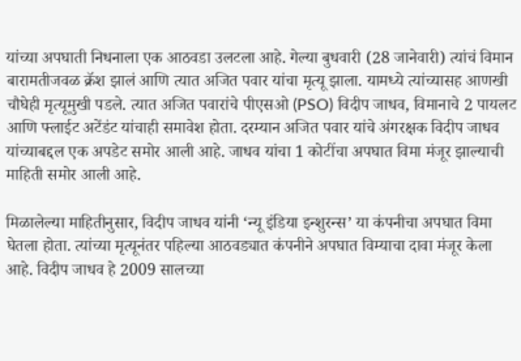यांच्या अपघाती निधनाला एक आठवडा उलटला आहे. गेल्या बुधवारी (28 जानेवारी) त्यांचं विमान बारामतीजवळ क्रॅश झालं आणि त्यात अजित पवार यांचा मृत्यू झाला. यामध्ये त्यांच्यासह आणखी चौघेही मृत्यूमुखी पडले. त्यात अजित पवारांचे पीएसओ (PSO) विदीप जाधव, विमानाचे 2 पायलट आणि फ्लाईट अटेंडंट यांचाही समावेश होता. दरम्यान अजित पवार यांचे अंगरक्षक विदीप जाधव यांच्याबद्दल एक अपडेट समोर आली आहे. जाधव यांचा 1 कोटींचा अपघात विमा मंजूर झाल्याची माहिती समोर आली आहे.

मिळालेल्या माहितीनुसार, विदीप जाधव यांनी ‘न्यू इंडिया इन्शुरन्स’ या कंपनीचा अपघात विमा घेतला होता. त्यांच्या मृत्यूनंतर पहिल्या आठवड्यात कंपनीने अपघात विम्याचा दावा मंजूर केला आहे. विदीप जाधव हे 2009 सालच्या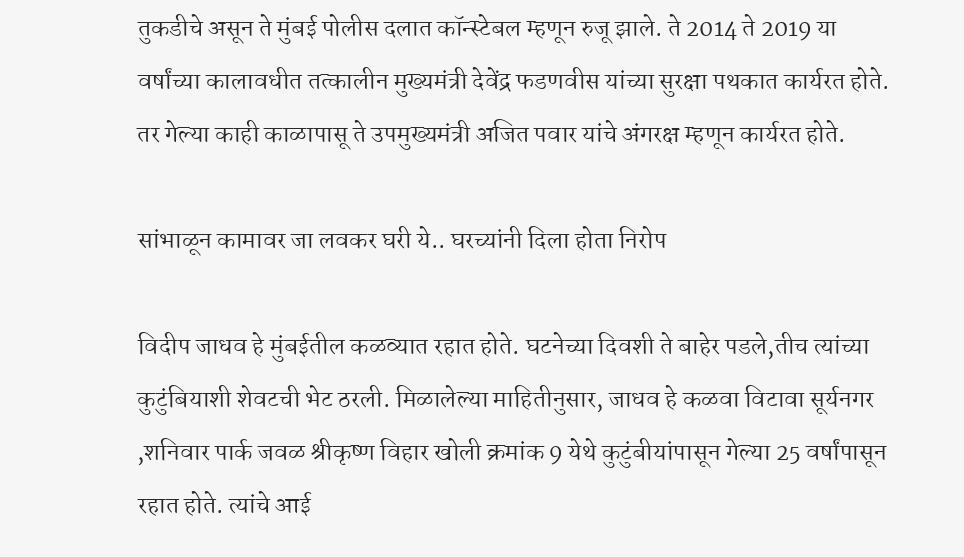तुकडीचे असून ते मुंबई पोलीस दलात कॉन्स्टेबल म्हणून रुजू झाले. ते 2014 ते 2019 या वर्षांच्या कालावधीत तत्कालीन मुख्यमंत्री देवेंद्र फडणवीस यांच्या सुरक्षा पथकात कार्यरत होते. तर गेल्या काही काळापासू ते उपमुख्यमंत्री अजित पवार यांचे अंगरक्ष म्हणून कार्यरत होते.

सांभाळून कामावर जा लवकर घरी ये.. घरच्यांनी दिला होता निरोप

विदीप जाधव हे मुंबईतील कळव्यात रहात होते. घटनेच्या दिवशी ते बाहेर पडले,तीच त्यांच्या कुटुंबियाशी शेवटची भेट ठरली. मिळालेल्या माहितीनुसार, जाधव हे कळवा विटावा सूर्यनगर ,शनिवार पार्क जवळ श्रीकृष्ण विहार खोली क्रमांक 9 येथे कुटुंबीयांपासून गेल्या 25 वर्षांपासून रहात होते. त्यांचे आई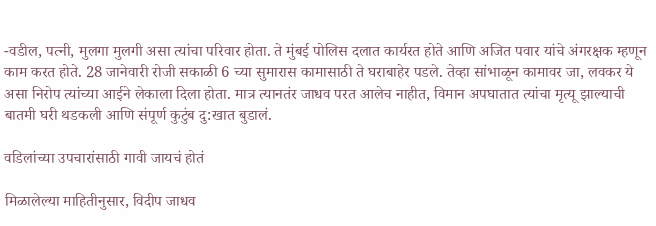-वडील, पत्नी, मुलगा मुलगी असा त्यांचा परिवार होता. ते मुंबई पोलिस दलात कार्यरत होते आणि अजित पवार यांचे अंगरक्षक म्हणून काम करत होते. 28 जानेवारी रोजी सकाळी 6 च्या सुमारास कामासाठी ते घराबाहेर पडले. तेव्हा सांभाळून कामावर जा, लवकर ये असा निरोप त्यांच्या आईने लेकाला दिला होता. मात्र त्यानतंर जाधव परत आलेच नाहीत, विमान अपघातात त्यांचा मृत्यू झाल्याची बातमी घरी थडकली आणि संपूर्ण कुटुंब दु:खात बुडालं.

वडिलांच्या उपचारांसाठी गावी जायचं होतं

मिळालेल्या माहितीनुसार, विदीप जाधव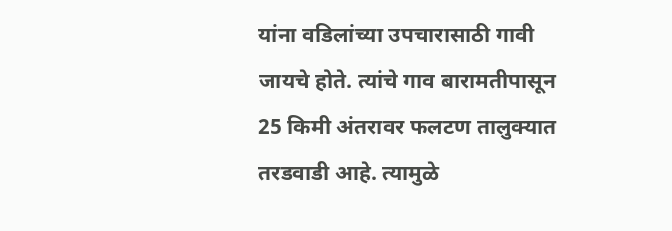यांना वडिलांच्या उपचारासाठी गावी जायचे होते. त्यांचे गाव बारामतीपासून 25 किमी अंतरावर फलटण तालुक्यात तरडवाडी आहे. त्यामुळे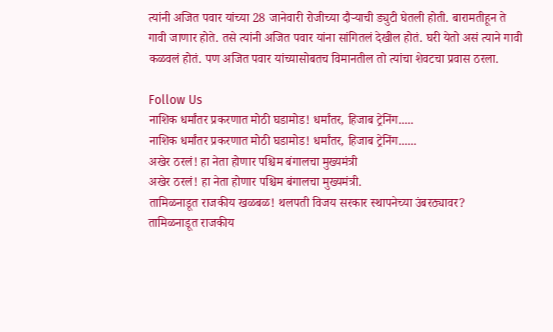त्यांनी अजित पवार यांच्या 28 जानेवारी रोजीच्या दौऱ्याची ड्युटी घेतली होती. बारामतीहून ते गावी जाणार होते. तसे त्यांनी अजित पवार यांना सांगितलं देखील होतं. घरी येतो असं त्याने गावी कळवलं होतं. पण अजित पवार यांच्यासोबतच विमानतील तो त्यांचा शेवटचा प्रवास ठरला.

Follow Us
नाशिक धर्मांतर प्रकरणात मोठी घडामोड! धर्मांतर, हिजाब ट्रेनिंग.....
नाशिक धर्मांतर प्रकरणात मोठी घडामोड! धर्मांतर, हिजाब ट्रेनिंग......
अखेर ठरलं! हा नेता होणार पश्चिम बंगालचा मुख्यमंत्री
अखेर ठरलं! हा नेता होणार पश्चिम बंगालचा मुख्यमंत्री.
तामिळनाडूत राजकीय खळबळ! थलपती विजय सरकार स्थापनेच्या उंबरठ्यावर?
तामिळनाडूत राजकीय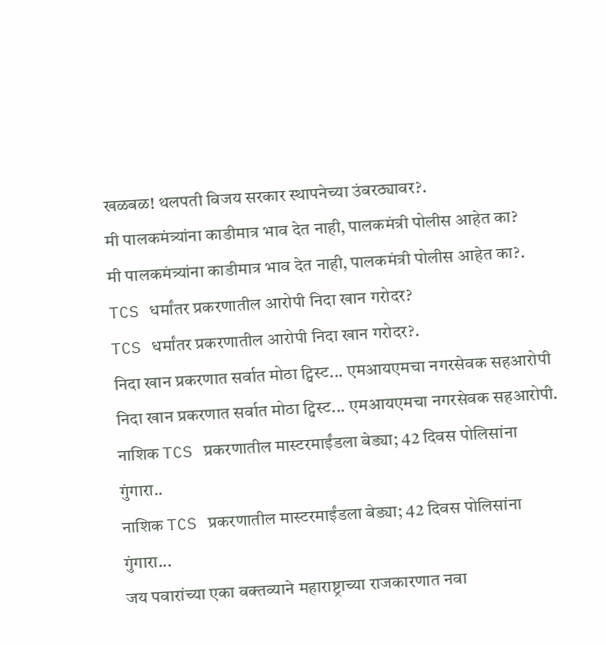खळबळ! थलपती विजय सरकार स्थापनेच्या उंबरठ्यावर?.
मी पालकमंत्र्यांना काडीमात्र भाव देत नाही, पालकमंत्री पोलीस आहेत का?
मी पालकमंत्र्यांना काडीमात्र भाव देत नाही, पालकमंत्री पोलीस आहेत का?.
TCS धर्मांतर प्रकरणातील आरोपी निदा खान गरोदर?
TCS धर्मांतर प्रकरणातील आरोपी निदा खान गरोदर?.
निदा खान प्रकरणात सर्वात मोठा ट्विस्ट... एमआयएमचा नगरसेवक सहआरोपी
निदा खान प्रकरणात सर्वात मोठा ट्विस्ट... एमआयएमचा नगरसेवक सहआरोपी.
नाशिक TCS प्रकरणातील मास्टरमाईंडला बेड्या; 42 दिवस पोलिसांना गुंगारा..
नाशिक TCS प्रकरणातील मास्टरमाईंडला बेड्या; 42 दिवस पोलिसांना गुंगारा...
जय पवारांच्या एका वक्तव्याने महाराष्ट्राच्या राजकारणात नवा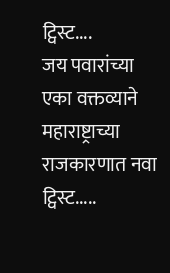ट्विस्ट....
जय पवारांच्या एका वक्तव्याने महाराष्ट्राच्या राजकारणात नवा ट्विस्ट.....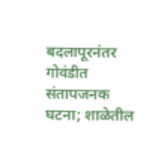बदलापूरनंतर गोवंडीत संतापजनक घटना; शाळेतील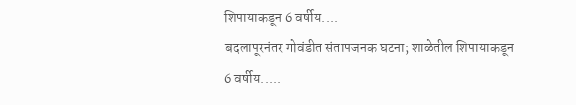शिपायाकडून 6 वर्षीय....
बदलापूरनंतर गोवंडीत संतापजनक घटना; शाळेतील शिपायाकडून 6 वर्षीय.....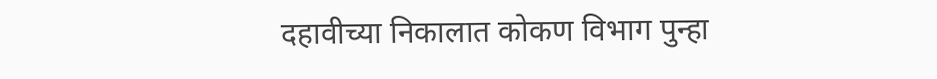दहावीच्या निकालात कोकण विभाग पुन्हा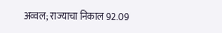अव्वल; राज्याचा निकाल 92.09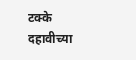टक्के
दहावीच्या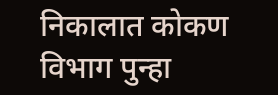निकालात कोकण विभाग पुन्हा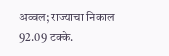अव्वल; राज्याचा निकाल 92.09 टक्के.